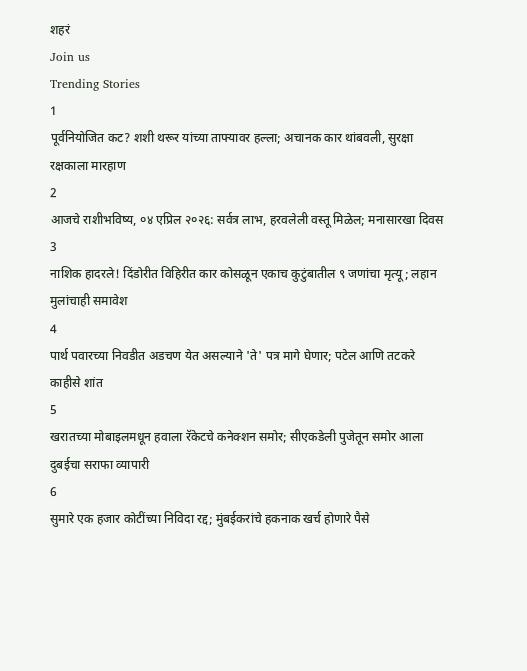शहरं
Join us
Trending Stories
1
पूर्वनियोजित कट? शशी थरूर यांच्या ताफ्यावर हल्ला; अचानक कार थांबवली, सुरक्षा रक्षकाला मारहाण
2
आजचे राशीभविष्य, ०४ एप्रिल २०२६: सर्वत्र लाभ, हरवलेली वस्तू मिळेल; मनासारखा दिवस
3
नाशिक हादरले! दिंडोरीत विहिरीत कार कोसळून एकाच कुटुंबातील ९ जणांचा मृत्यू; लहान मुलांचाही समावेश
4
पार्थ पवारच्या निवडीत अडचण येत असल्याने 'ते' पत्र मागे घेणार; पटेल आणि तटकरे काहीसे शांत
5
खरातच्या मोबाइलमधून हवाला रॅकेटचे कनेक्शन समोर; सीएकडेली पुजेतून समोर आला दुबईचा सराफा व्यापारी
6
सुमारे एक हजार कोटींच्या निविदा रद्द; मुंबईकरांचे हकनाक खर्च होणारे पैसे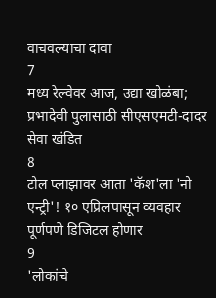वाचवल्याचा दावा
7
मध्य रेल्वेवर आज, उद्या खोळंबा; प्रभादेवी पुलासाठी सीएसएमटी-दादर सेवा खंडित
8
टोल प्लाझावर आता 'कॅश'ला 'नो एन्ट्री'! १० एप्रिलपासून व्यवहार पूर्णपणे डिजिटल होणार
9
'लोकांचे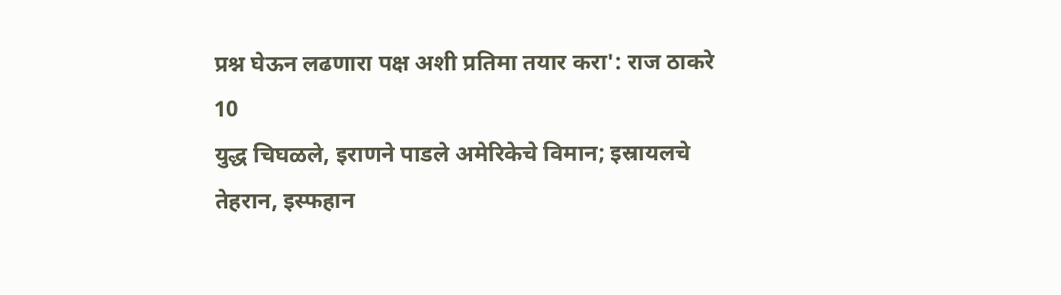प्रश्न घेऊन लढणारा पक्ष अशी प्रतिमा तयार करा': राज ठाकरे
10
युद्ध चिघळले, इराणने पाडले अमेरिकेचे विमान; इस्रायलचे तेहरान, इस्फहान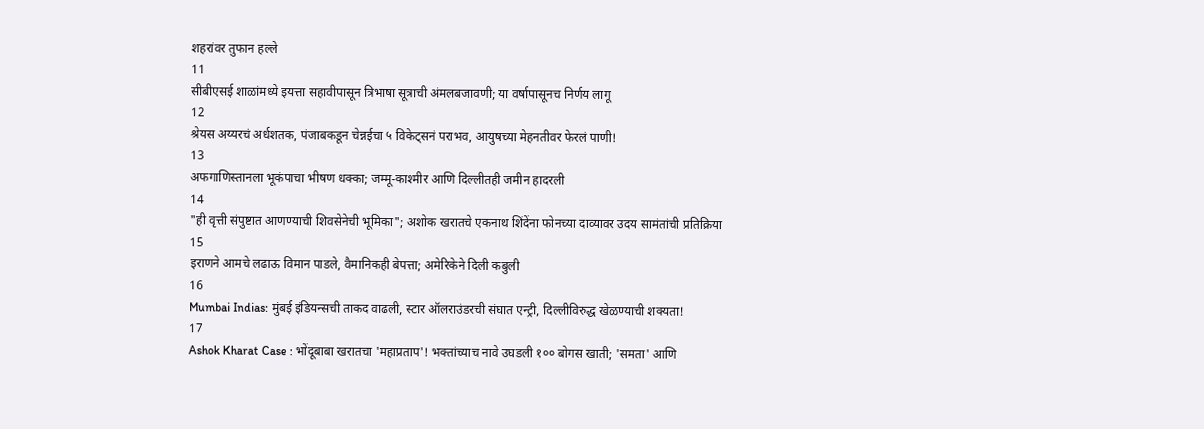शहरांवर तुफान हल्ले
11
सीबीएसई शाळांमध्ये इयत्ता सहावीपासून त्रिभाषा सूत्राची अंमलबजावणी; या वर्षापासूनच निर्णय लागू
12
श्रेयस अय्यरचं अर्धशतक, पंजाबकडून चेन्नईचा ५ विकेट्सनं पराभव, आयुषच्या मेहनतीवर फेरलं पाणी!
13
अफगाणिस्तानला भूकंपाचा भीषण धक्का; जम्मू-काश्मीर आणि दिल्लीतही जमीन हादरली
14
"ही वृत्ती संपुष्टात आणण्याची शिवसेनेची भूमिका"; अशोक खरातचे एकनाथ शिंदेंना फोनच्या दाव्यावर उदय सामंतांची प्रतिक्रिया
15
इराणने आमचे लढाऊ विमान पाडले, वैमानिकही बेपत्ता; अमेरिकेने दिली कबुली
16
Mumbai Indias: मुंबई इंडियन्सची ताकद वाढली, स्टार ऑलराउंडरची संघात एन्ट्री, दिल्लीविरुद्ध खेळण्याची शक्यता!
17
Ashok Kharat Case : भोंदूबाबा खरातचा 'महाप्रताप'! भक्तांच्याच नावे उघडली १०० बोगस खाती; 'समता' आणि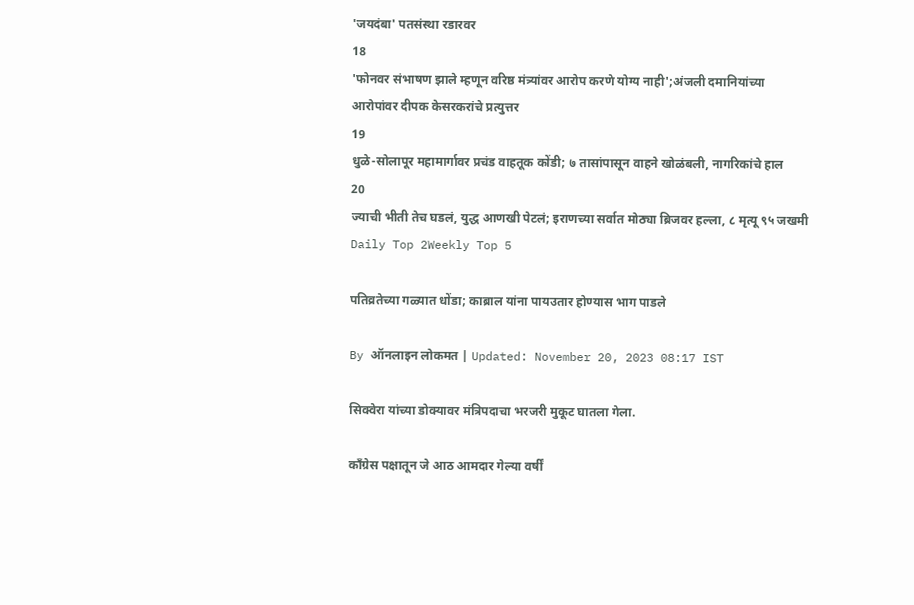'जयदंबा' पतसंस्था रडारवर
18
'फोनवर संभाषण झाले म्हणून वरिष्ठ मंत्र्यांवर आरोप करणे योग्य नाही';अंजली दमानियांच्या आरोपांवर दीपक केसरकरांचे प्रत्युत्तर
19
धुळे-सोलापूर महामार्गावर प्रचंड वाहतूक कोंडी; ७ तासांपासून वाहने खोळंबली, नागरिकांचे हाल
20
ज्याची भीती तेच घडलं, युद्ध आणखी पेटलं; इराणच्या सर्वात मोठ्या ब्रिजवर हल्ला, ८ मृत्यू ९५ जखमी
Daily Top 2Weekly Top 5

पतिव्रतेच्या गळ्यात धोंडा; काब्राल यांना पायउतार होण्यास भाग पाडले

By ऑनलाइन लोकमत | Updated: November 20, 2023 08:17 IST

सिक्वेरा यांच्या डोक्यावर मंत्रिपदाचा भरजरी मुकूट घातला गेला.

काँग्रेस पक्षातून जे आठ आमदार गेल्या वर्षीं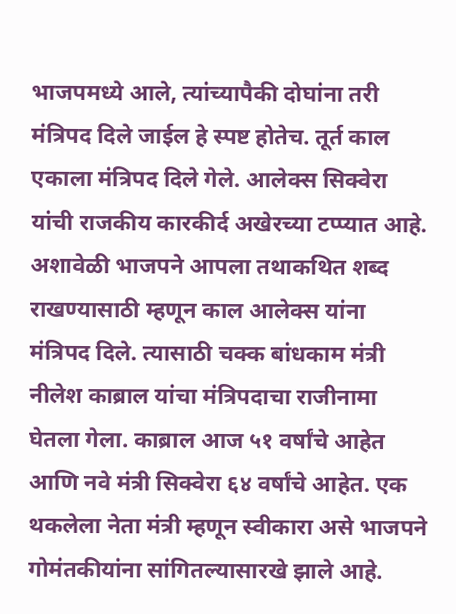भाजपमध्ये आले, त्यांच्यापैकी दोघांना तरी मंत्रिपद दिले जाईल हे स्पष्ट होतेच. तूर्त काल एकाला मंत्रिपद दिले गेले. आलेक्स सिक्वेरा यांची राजकीय कारकीर्द अखेरच्या टप्प्यात आहे. अशावेळी भाजपने आपला तथाकथित शब्द राखण्यासाठी म्हणून काल आलेक्स यांना मंत्रिपद दिले. त्यासाठी चक्क बांधकाम मंत्री नीलेश काब्राल यांचा मंत्रिपदाचा राजीनामा घेतला गेला. काब्राल आज ५१ वर्षांचे आहेत आणि नवे मंत्री सिक्वेरा ६४ वर्षांचे आहेत. एक थकलेला नेता मंत्री म्हणून स्वीकारा असे भाजपने गोमंतकीयांना सांगितल्यासारखे झाले आहे.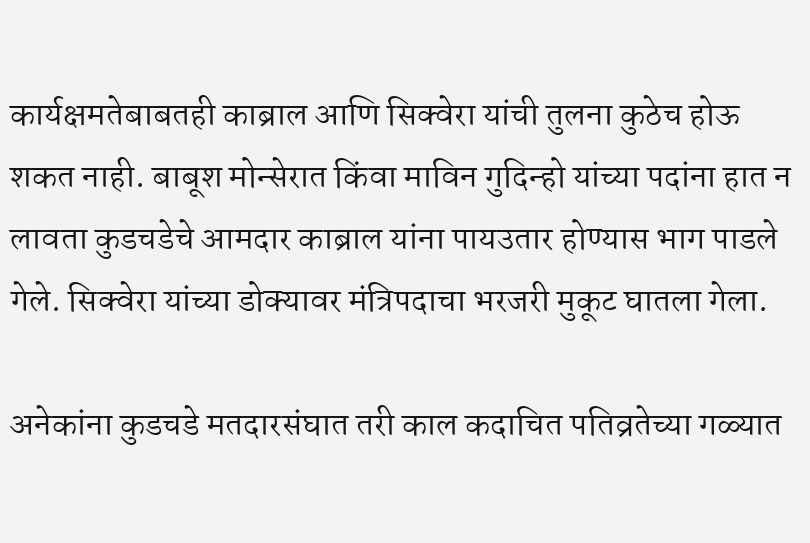कार्यक्षमतेबाबतही काब्राल आणि सिक्वेरा यांची तुलना कुठेच होऊ शकत नाही. बाबूश मोन्सेरात किंवा माविन गुदिन्हो यांच्या पदांना हात न लावता कुडचडेचे आमदार काब्राल यांना पायउतार होण्यास भाग पाडले गेले. सिक्वेरा यांच्या डोक्यावर मंत्रिपदाचा भरजरी मुकूट घातला गेला.

अनेकांना कुडचडे मतदारसंघात तरी काल कदाचित पतिव्रतेच्या गळ्यात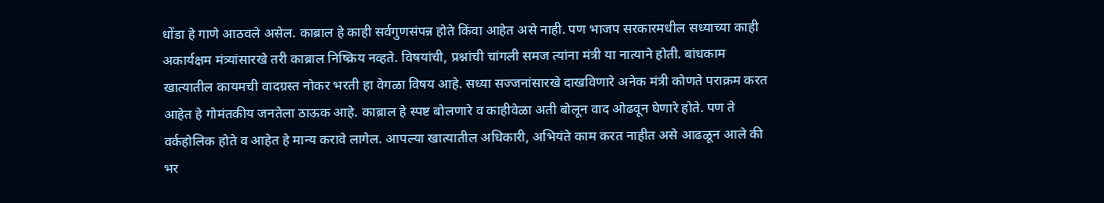धोंडा हे गाणे आठवले असेल. काब्राल हे काही सर्वगुणसंपन्न होते किंवा आहेत असे नाही. पण भाजप सरकारमधील सध्याच्या काही अकार्यक्षम मंत्र्यांसारखे तरी काब्राल निष्क्रिय नव्हते. विषयांची, प्रश्नांची चांगली समज त्यांना मंत्री या नात्याने होती. बांधकाम खात्यातील कायमची वादग्रस्त नोकर भरती हा वेगळा विषय आहे. सध्या सज्जनांसारखे दाखविणारे अनेक मंत्री कोणते पराक्रम करत आहेत हे गोमंतकीय जनतेला ठाऊक आहे. काब्राल हे स्पष्ट बोलणारे व काहीवेळा अती बोलून वाद ओढवून घेणारे होते. पण ते वर्कहोलिक होते व आहेत हे मान्य करावे लागेल. आपल्या खात्यातील अधिकारी, अभियंते काम करत नाहीत असे आढळून आले की भर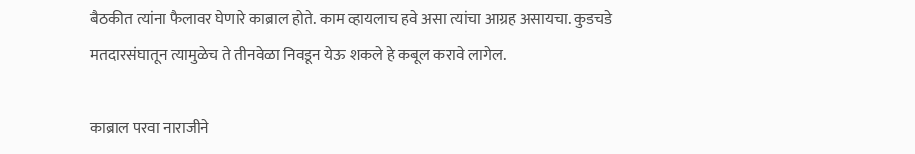बैठकीत त्यांना फैलावर घेणारे काब्राल होते. काम व्हायलाच हवे असा त्यांचा आग्रह असायचा. कुडचडे मतदारसंघातून त्यामुळेच ते तीनवेळा निवडून येऊ शकले हे कबूल करावे लागेल.

काब्राल परवा नाराजीने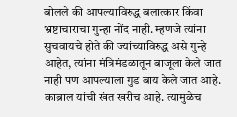बोलले की आपल्याविरुद्ध बलात्कार किंवा भ्रष्टाचाराचा गुन्हा नोंद नाही. म्हणजे त्यांना सुचवायचे होते की ज्यांच्याविरुद्ध असे गुन्हे आहेत, त्यांना मंत्रिमंडळातून बाजूला केले जात नाही पण आपल्याला गुड बाय केले जात आहे. काब्राल यांची खंत खरीच आहे. त्यामुळेच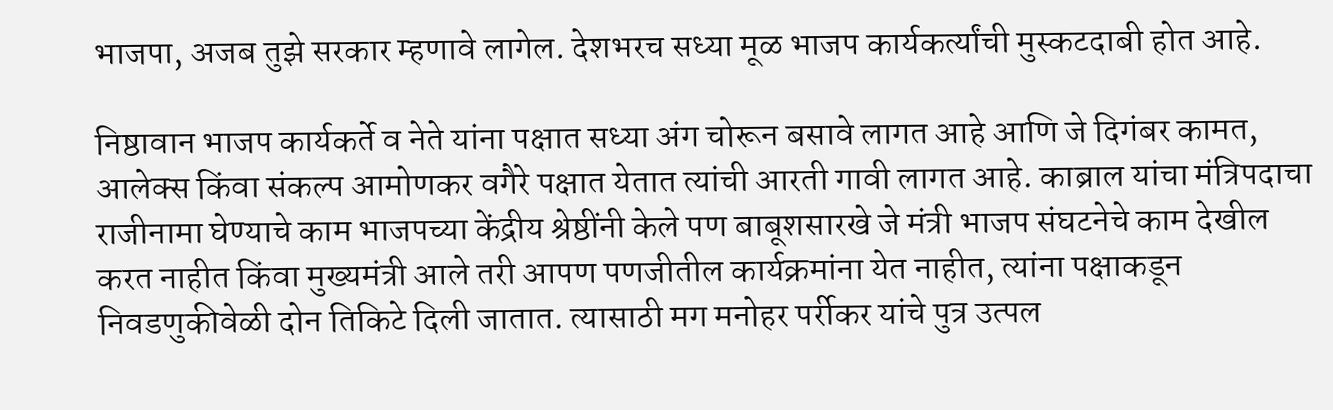भाजपा, अजब तुझे सरकार म्हणावे लागेल. देशभरच सध्या मूळ भाजप कार्यकर्त्यांची मुस्कटदाबी होत आहे.

निष्ठावान भाजप कार्यकर्ते व नेते यांना पक्षात सध्या अंग चोरून बसावे लागत आहे आणि जे दिगंबर कामत, आलेक्स किंवा संकल्प आमोणकर वगैरे पक्षात येतात त्यांची आरती गावी लागत आहे. काब्राल यांचा मंत्रिपदाचा राजीनामा घेण्याचे काम भाजपच्या केंद्रीय श्रेष्ठींनी केले पण बाबूशसारखे जे मंत्री भाजप संघटनेचे काम देखील करत नाहीत किंवा मुख्यमंत्री आले तरी आपण पणजीतील कार्यक्रमांना येत नाहीत, त्यांना पक्षाकडून निवडणुकीवेळी दोन तिकिटे दिली जातात. त्यासाठी मग मनोहर पर्रीकर यांचे पुत्र उत्पल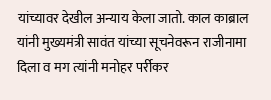यांच्यावर देखील अन्याय केला जातो. काल काब्राल यांनी मुख्यमंत्री सावंत यांच्या सूचनेवरून राजीनामा दिला व मग त्यांनी मनोहर पर्रीकर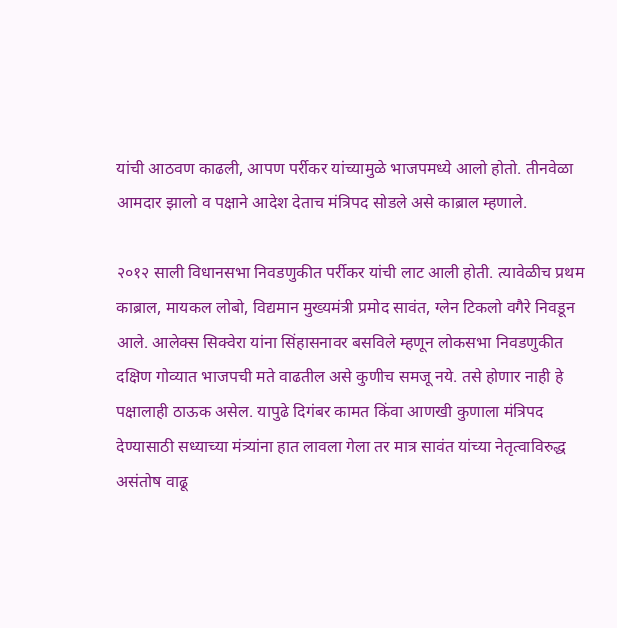यांची आठवण काढली, आपण पर्रीकर यांच्यामुळे भाजपमध्ये आलो होतो. तीनवेळा आमदार झालो व पक्षाने आदेश देताच मंत्रिपद सोडले असे काब्राल म्हणाले.

२०१२ साली विधानसभा निवडणुकीत पर्रीकर यांची लाट आली होती. त्यावेळीच प्रथम काब्राल, मायकल लोबो, विद्यमान मुख्यमंत्री प्रमोद सावंत, ग्लेन टिकलो वगैरे निवडून आले. आलेक्स सिक्वेरा यांना सिंहासनावर बसविले म्हणून लोकसभा निवडणुकीत दक्षिण गोव्यात भाजपची मते वाढतील असे कुणीच समजू नये. तसे होणार नाही हे पक्षालाही ठाऊक असेल. यापुढे दिगंबर कामत किंवा आणखी कुणाला मंत्रिपद देण्यासाठी सध्याच्या मंत्र्यांना हात लावला गेला तर मात्र सावंत यांच्या नेतृत्वाविरुद्ध असंतोष वाढू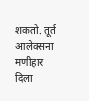शकतो. तूर्त आलेक्सना मणीहार दिला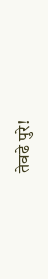तेवढे पुरे!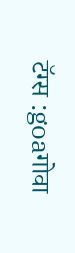टॅग्स :goaगोवा